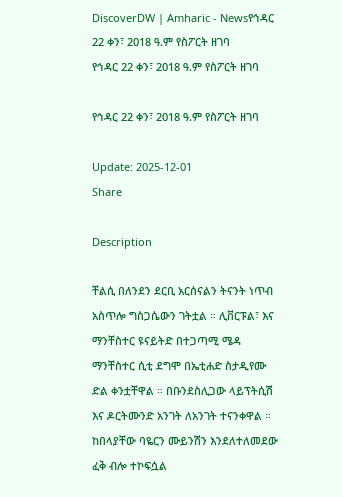DiscoverDW | Amharic - Newsየኅዳር 22 ቀን፣ 2018 ዓ.ም የስፖርት ዘገባ
የኅዳር 22 ቀን፣ 2018 ዓ.ም የስፖርት ዘገባ

የኅዳር 22 ቀን፣ 2018 ዓ.ም የስፖርት ዘገባ

Update: 2025-12-01
Share

Description

ቸልሲ በለንደን ደርቢ አርሰናልን ትናንት ነጥብ አስጥሎ ግስጋሴውን ገትቷል ። ሊቨርፑል፣ እና ማንቸስተር ዩናይትድ በተጋጣሚ ሜዳ ማንቸስተር ሲቲ ደግሞ በኤቲሐድ ስታዲየሙ ድል ቀንቷቸዋል ። በቡንደስሊጋው ላይፕትሲሽ እና ዶርትሙንድ አንገት ለአንገት ተናንቀዋል ። ከበላያቸው ባዬርን ሙይንሽን እንደለተለመደው ፈቅ ብሎ ተኮፍሷል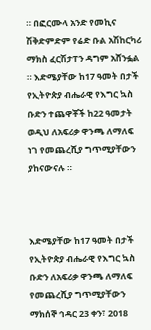። በፎርሙላ አንድ የመኪና ሽቅድምድም የሬድ ቡል አሽከርካሪ ማክስ ፈርሽታፐን ዳግም አሸንፏል ። እድሜያቸው ከ17 ዓመት በታች የኢትዮጵያ ብሔራዊ የእግር ኳስ ቡድን ተጨዋቾች ከ22 ዓመታት ወዲህ ለአፍሪቃ ዋንጫ ለማለፍ ነገ የመጨረሺያ ግጥሚያቸውን ያከናውናሉ ።



እድሜያቸው ከ17 ዓመት በታች የኢትዮጵያ ብሔራዊ የእግር ኳስ ቡድን ለአፍሪቃ ዋንጫ ለማለፍ የመጨረሺያ ግጥሚያቸውን ማክሰኞ ኅዳር 23 ቀን፣ 2018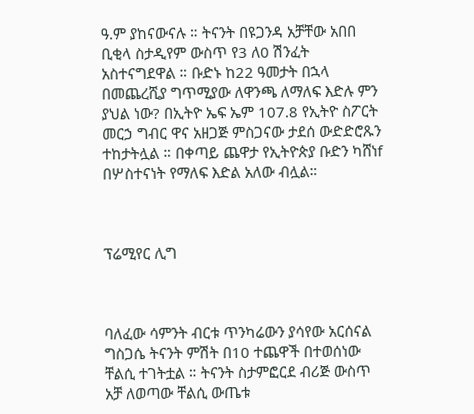ዓ.ም ያከናውናሉ ። ትናንት በዩጋንዳ አቻቸው አበበ ቢቂላ ስታዲየም ውስጥ የ3 ለ0 ሽንፈት አስተናግደዋል ። ቡድኑ ከ22 ዓመታት በኋላ በመጨረሺያ ግጥሚያው ለዋንጫ ለማለፍ እድሉ ምን ያህል ነው? በኢትዮ ኤፍ ኤም 107.8 የኢትዮ ስፖርት መርኃ ግብር ዋና አዘጋጅ ምስጋናው ታደሰ ውድድሮጹን ተከታትሏል ። በቀጣይ ጨዋታ የኢትዮጵያ ቡድን ካሸነf በሦስተናነት የማለፍ እድል አለው ብሏል።



ፕሬሚየር ሊግ



ባለፈው ሳምንት ብርቱ ጥንካሬውን ያሳየው አርሰናል ግስጋሴ ትናንት ምሽት በ10 ተጨዋች በተወሰነው ቸልሲ ተገትቷል ። ትናንት ስታምፎርደ ብሪጅ ውስጥ አቻ ለወጣው ቸልሲ ውጤቱ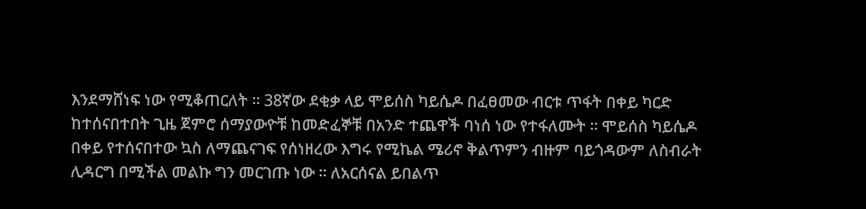እንደማሸነፍ ነው የሚቆጠርለት ። 38ኛው ደቂቃ ላይ ሞይሰስ ካይሴዶ በፈፀመው ብርቱ ጥፋት በቀይ ካርድ ከተሰናበተበት ጊዜ ጀምሮ ሰማያውዮቹ ከመድፈኞቹ በአንድ ተጨዋች ባነሰ ነው የተፋለሙት ። ሞይሰስ ካይሴዶ በቀይ የተሰናበተው ኳስ ለማጨናገፍ የሰነዘረው እግሩ የሚኬል ሜሪኖ ቅልጥምን ብዙም ባይጎዳውም ለስብራት ሊዳርግ በሚችል መልኩ ግን መርገጡ ነው ። ለአርሰናል ይበልጥ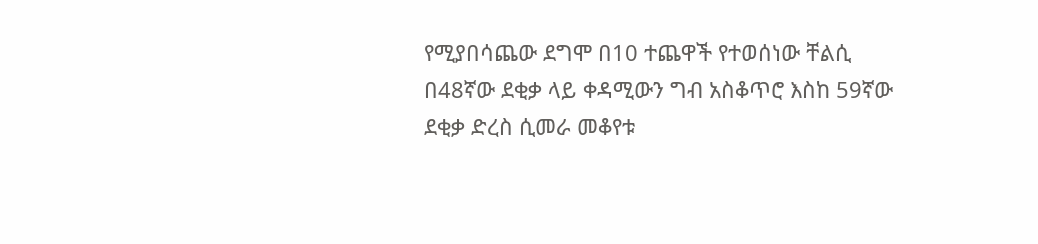የሚያበሳጨው ደግሞ በ10 ተጨዋች የተወሰነው ቸልሲ በ48ኛው ደቂቃ ላይ ቀዳሚውን ግብ አስቆጥሮ እስከ 59ኛው ደቂቃ ድረስ ሲመራ መቆየቱ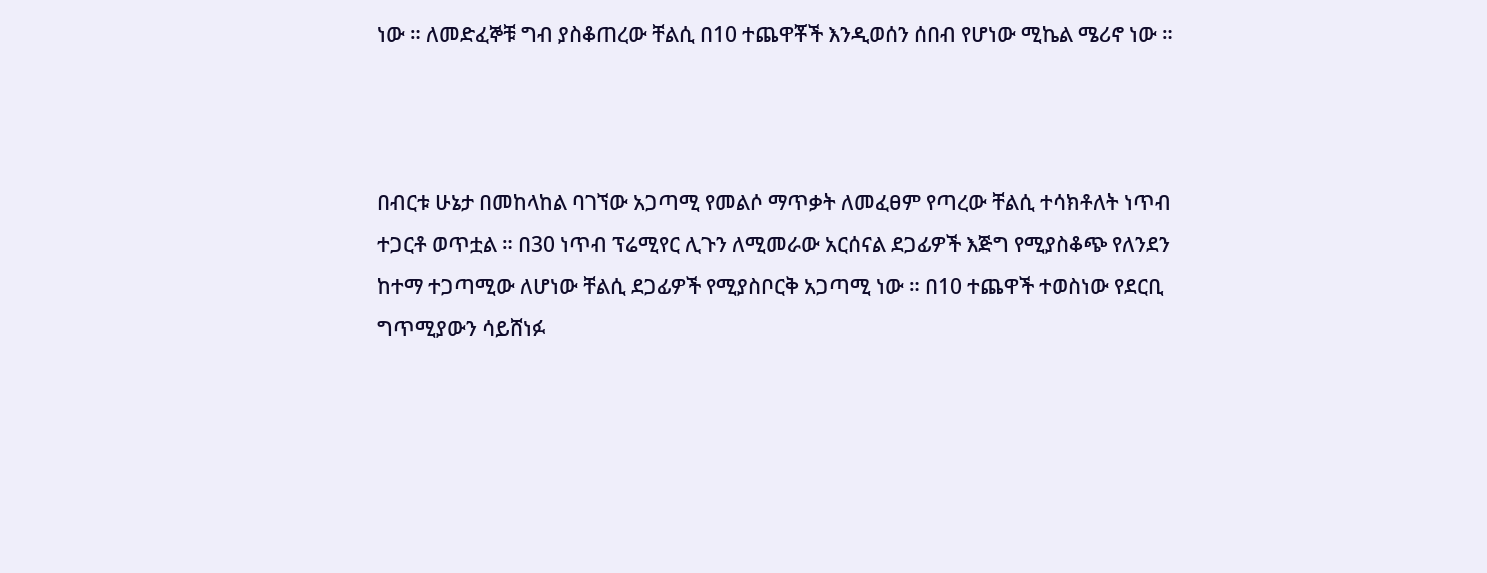ነው ። ለመድፈኞቹ ግብ ያስቆጠረው ቸልሲ በ10 ተጨዋቾች እንዲወሰን ሰበብ የሆነው ሚኬል ሜሪኖ ነው ።



በብርቱ ሁኔታ በመከላከል ባገኘው አጋጣሚ የመልሶ ማጥቃት ለመፈፀም የጣረው ቸልሲ ተሳክቶለት ነጥብ ተጋርቶ ወጥቷል ። በ30 ነጥብ ፕሬሚየር ሊጉን ለሚመራው አርሰናል ደጋፊዎች እጅግ የሚያስቆጭ የለንደን ከተማ ተጋጣሚው ለሆነው ቸልሲ ደጋፊዎች የሚያስቦርቅ አጋጣሚ ነው ። በ10 ተጨዋች ተወስነው የደርቢ ግጥሚያውን ሳይሸነፉ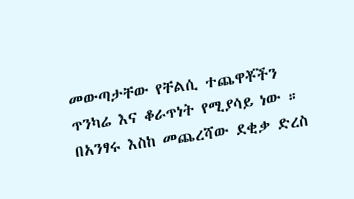መውጣታቸው የቸልሲ ተጨዋቾችን ጥንካሬ እና ቆራጥነት የሚያሳይ ነው ። በአንፃሩ እስከ መጨረሻው ደቂቃ ድረስ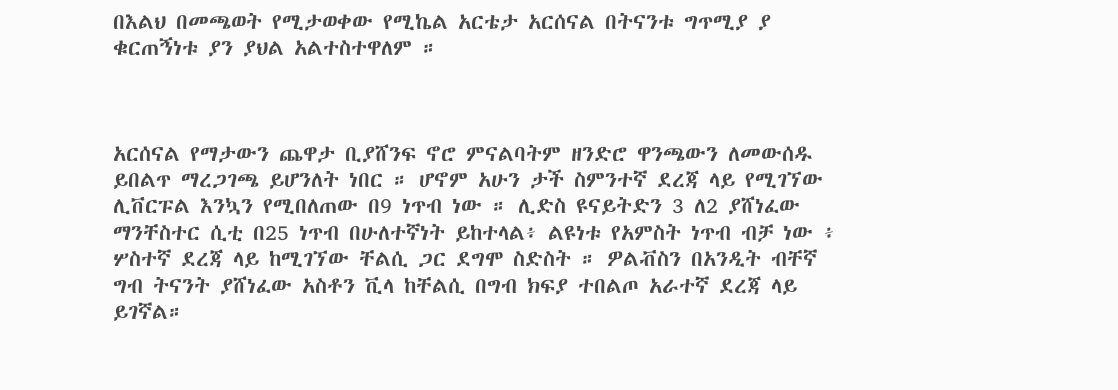በእልህ በመጫወት የሚታወቀው የሚኬል አርቴታ አርሰናል በትናንቱ ግጥሚያ ያ ቁርጠኝነቱ ያን ያህል አልተስተዋለም ።



አርሰናል የማታውን ጨዋታ ቢያሸንፍ ኖሮ ምናልባትም ዘንድሮ ዋንጫውን ለመውሰዱ ይበልጥ ማረጋገጫ ይሆንለት ነበር ። ሆኖም አሁን ታች ስምንተኛ ደረጃ ላይ የሚገኘው ሊቨርፑል እንኳን የሚበለጠው በ9 ነጥብ ነው ። ሊድስ ዩናይትድን 3 ለ2 ያሸነፈው ማንቸስተር ሲቲ በ25 ነጥብ በሁለተኛነት ይከተላል፥ ልዩነቱ የአምስት ነጥብ ብቻ ነው ፥ ሦስተኛ ደረጃ ላይ ከሚገኘው ቸልሲ ጋር ደግሞ ስድስት ። ዎልቭስን በአንዲት ብቸኛ ግብ ትናንት ያሸነፈው አስቶን ቪላ ከቸልሲ በግብ ክፍያ ተበልጦ አራተኛ ደረጃ ላይ ይገኛል።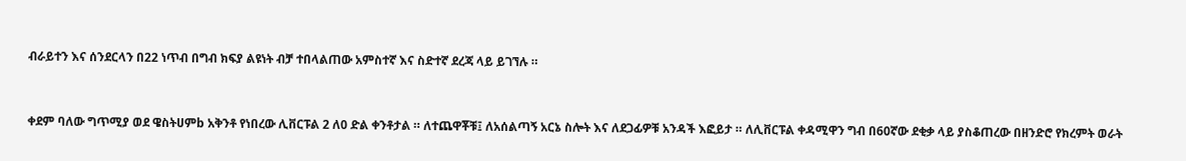ብራይተን እና ሰንደርላን በ22 ነጥብ በግብ ክፍያ ልዩነት ብቻ ተበላልጠው አምስተኛ እና ስድተኛ ደረጃ ላይ ይገኘሉ ።



ቀደም ባለው ግጥሚያ ወደ ዌስትሀምb አቅንቶ የነበረው ሊቨርፑል 2 ለ0 ድል ቀንቶታል ። ለተጨዋቾቹ፤ ለአሰልጣኝ አርኔ ስሎት እና ለደጋፊዎቹ አንዳች እፎይታ ። ለሊቨርፑል ቀዳሚዋን ግብ በ60ኛው ደቂቃ ላይ ያስቆጠረው በዘንድሮ የክረምት ወራት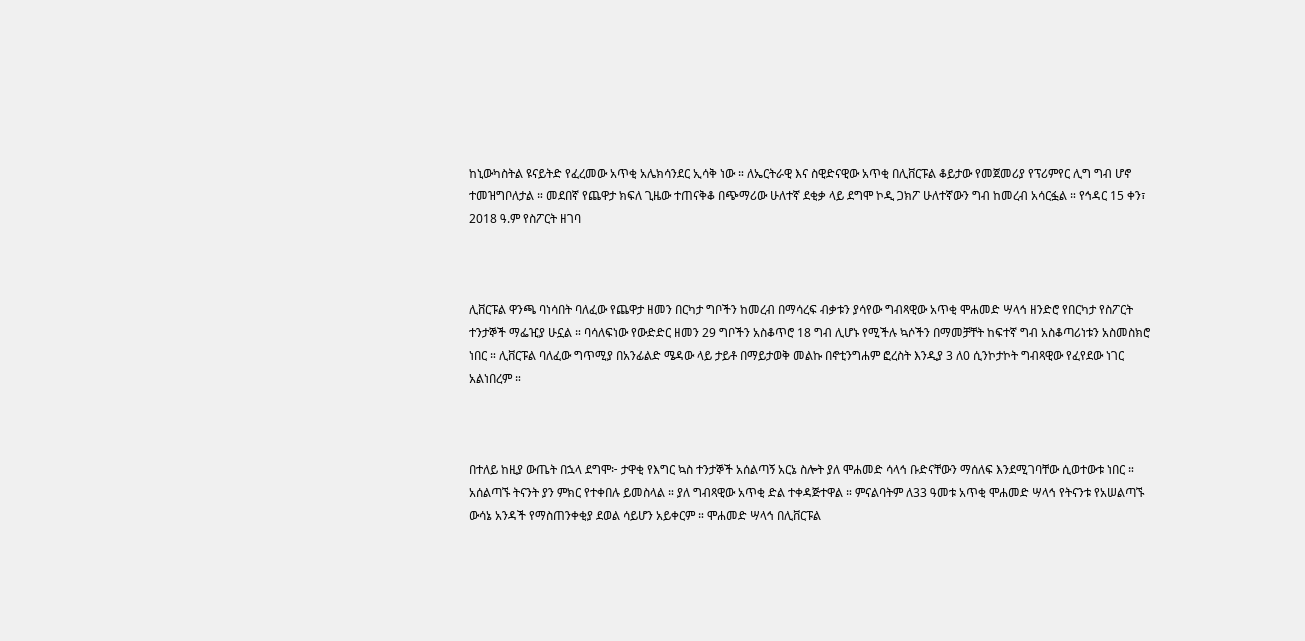ከኒውካስትል ዩናይትድ የፈረመው አጥቂ አሌክሳንደር ኢሳቅ ነው ። ለኤርትራዊ እና ስዊድናዊው አጥቂ በሊቨርፑል ቆይታው የመጀመሪያ የፕሪምየር ሊግ ግብ ሆኖ ተመዝግቦለታል ። መደበኛ የጨዋታ ክፍለ ጊዜው ተጠናቅቆ በጭማሪው ሁለተኛ ደቂቃ ላይ ደግሞ ኮዲ ጋክፖ ሁለተኛውን ግብ ከመረብ አሳርፏል ። የኅዳር 15 ቀን፣ 2018 ዓ.ም የስፖርት ዘገባ



ሊቨርፑል ዋንጫ ባነሳበት ባለፈው የጨዋታ ዘመን በርካታ ግቦችን ከመረብ በማሳረፍ ብቃቱን ያሳየው ግብጻዊው አጥቂ ሞሐመድ ሣላኅ ዘንድሮ የበርካታ የስፖርት ተንታኞች ማፌዢያ ሁኗል ። ባሳለፍነው የውድድር ዘመን 29 ግቦችን አስቆጥሮ 18 ግብ ሊሆኑ የሚችሉ ኳሶችን በማመቻቸት ከፍተኛ ግብ አስቆጣሪነቱን አስመስክሮ ነበር ። ሊቨርፑል ባለፈው ግጥሚያ በአንፊልድ ሜዳው ላይ ታይቶ በማይታወቅ መልኩ በኖቲንግሐም ፎረስት እንዲያ 3 ለ0 ሲንኮታኮት ግብጻዊው የፈየደው ነገር አልነበረም ።



በተለይ ከዚያ ውጤት በኋላ ደግሞ፦ ታዋቂ የእግር ኳስ ተንታኞች አሰልጣኝ አርኔ ስሎት ያለ ሞሐመድ ሳላኅ ቡድናቸውን ማሰለፍ እንደሚገባቸው ሲወተውቱ ነበር ። አሰልጣኙ ትናንት ያን ምክር የተቀበሉ ይመስላል ። ያለ ግብጻዊው አጥቂ ድል ተቀዳጅተዋል ። ምናልባትም ለ33 ዓመቱ አጥቂ ሞሐመድ ሣላኅ የትናንቱ የአሠልጣኙ ውሳኔ አንዳች የማስጠንቀቂያ ደወል ሳይሆን አይቀርም ። ሞሐመድ ሣላኅ በሊቨርፑል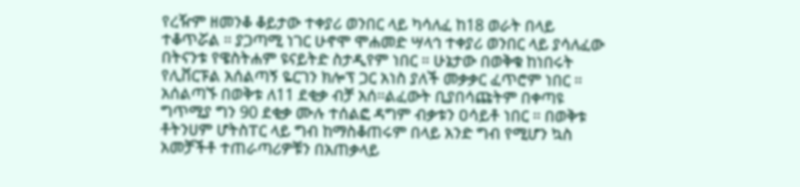የረዥም ዘመንቆ ቆይታው ተቀያሪ ወንበር ላይ ካሳለፈ ከ18 ወራት በላይ ተቆጥሯል ። ያጋጣሚ ነገር ሁኖሞ ሞሐመድ ሣላኅ ተቀያሪ ወንበር ላይ ያሳለፈው በትናንቱ የዌስትሐም ዩናይትድ ስታዲየም ነበር ። ሁኔታው በወቅቁ ከነበሩት የሊቨርፑል አሰልጣኝ ዬርገን ክሎፕ ጋር አነስ ያለች መቃቃር ፈጥሮም ነበር ። አሰልጣኙ በወቅቱ ለ11 ደቂቃ ብቻ አሰ።ልፈውት ቢያበሳጩትም በቀጣዩ ግጥሚያ ግን 90 ደቂቃ ሙሉ ተሰልፎ ዳግም ብቃቱን ዐሳይቶ ነበር ። በወቅቱ ቶትንሀም ሆትስፐር ላይ ግብ ከማስቆጠሩም በላይ አንድ ግብ የሚሆን ኳስ አመቻችቶ ተጠራጣሪዎቹን በአጠቃላይ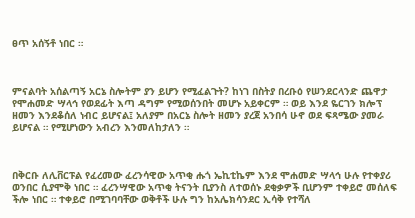ፀጥ አሰኝቶ ነበር ።



ምናልባት አሰልጣኝ አርኔ ስሎትም ያን ይሆን የሚፈልጉት? ከነገ በስትያ በረቡዕ የሠንደርላንድ ጨዋታ የሞሐመድ ሣላኅ የወደፊት እጣ ዳግም የሚወሰንበት መሆኑ አይቀርም ። ወይ እንደ ዬርገን ክሎፕ ዘመን እንደቆሰለ ነብር ይሆናል፤ አለያም በአርኔ ስሎት ዘመን ያረጀ አንበሳ ሁኖ ወደ ፍጻሜው ያመራ ይሆናል ። የሚሆነውን አብረን እንመለከታለን ።



በቅርቡ ለሊቨርፑል የፈረመው ፈረንሳዊው አጥቂ ሑጎ ኤኪቲኬም እንደ ሞሐመድ ሣላኅ ሁሉ የተቀያሪ ወንበር ሲያሞቅ ነበር ። ፈረንሣዊው አጥቂ ትናንት ቢያንስ ለተወሰኑ ደቂቃዎች ቢሆንም ተቀይሮ መሰለፍ ችሎ ነበር ። ተቀይሮ በሚገባባቸው ወቅቶች ሁሉ ግን ከአሌክሳንደር ኢሳቅ የተሻለ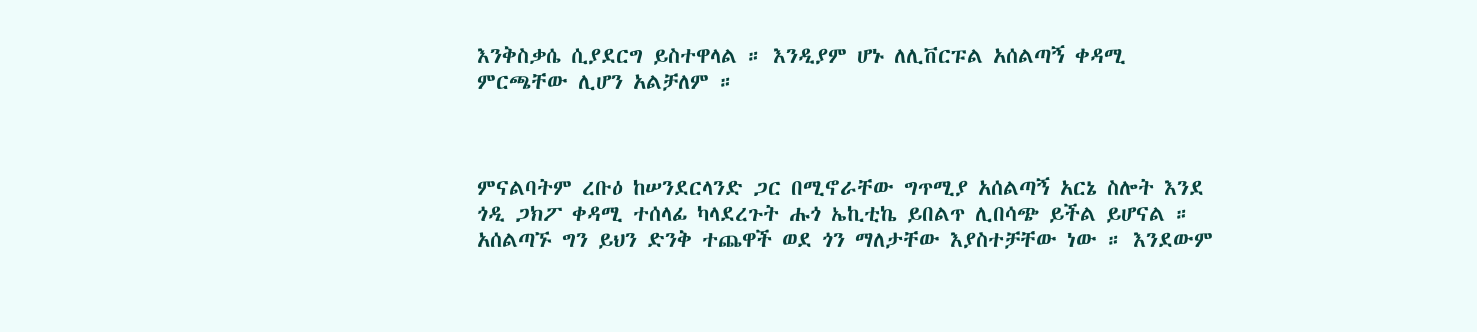እንቅስቃሴ ሲያደርግ ይስተዋላል ። እንዲያም ሆኑ ለሊቨርፑል አሰልጣኝ ቀዳሚ ምርጫቸው ሊሆን አልቻለም ።



ምናልባትም ረቡዕ ከሠንደርላንድ ጋር በሚኖራቸው ግጥሚያ አሰልጣኝ አርኔ ስሎት እንደ ጎዲ ጋክፖ ቀዳሚ ተሰላፊ ካላደረጉት ሑጎ ኤኪቲኬ ይበልጥ ሊበሳጭ ይችል ይሆናል ። አሰልጣኙ ግን ይህን ድንቅ ተጨዋች ወደ ጎን ማለታቸው እያስተቻቸው ነው ። እንደውም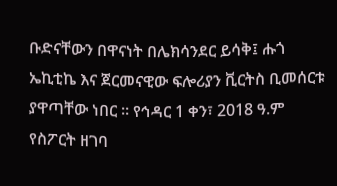ቡድናቸውን በዋናነት በሌክሳንደር ይሳቅ፤ ሑጎ ኤኪቲኬ እና ጀርመናዊው ፍሎሪያን ቪርትስ ቢመሰርቱ ያዋጣቸው ነበር ። የኅዳር 1 ቀን፣ 2018 ዓ.ም የስፖርት ዘገባ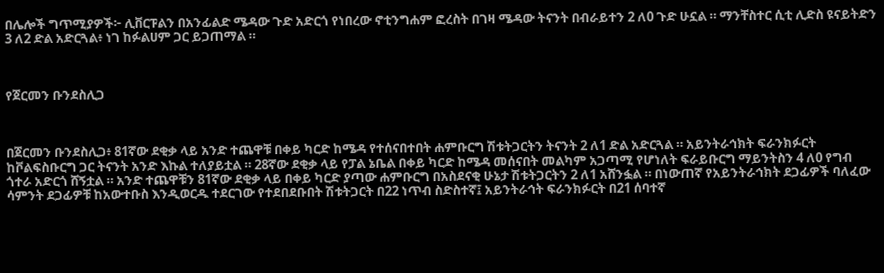በሌሎች ግጥሚያዎች፦ ሊቨርፑልን በአንፊልድ ሜዳው ጉድ አድርጎ የነበረው ኖቲንግሐም ፎረስት በገዛ ሜዳው ትናንት በብራይተን 2 ለ0 ጉድ ሁኗል ። ማንቸስተር ሲቲ ሊድስ ዩናይትድን 3 ለ2 ድል አድርጓል፥ ነገ ከፉልሀም ጋር ይጋጠማል ።



የጀርመን ቡንደስሊጋ



በጀርመን ቡንደስሊጋ፥ 81ኛው ደቂቃ ላይ አንድ ተጨዋቹ በቀይ ካርድ ከሜዳ የተሰናበተበት ሐምቡርግ ሽቱትጋርትን ትናንት 2 ለ1 ድል አድርጓል ። አይንትራኅክት ፍራንክፉርት ከቮልፍስቡርግ ጋር ትናንት አንድ እኩል ተለያይቷል ። 28ኛው ደቂቃ ላይ የፓል ኔቤል በቀይ ካርድ ከሜዳ መሰናበት መልካም አጋጣሚ የሆነለት ፍራይቡርግ ማይንትስን 4 ለ0 የግብ ጎተራ አድርጎ ሸኝቷል ። አንድ ተጨዋቹን 81ኛው ደቂቃ ላይ በቀይ ካርድ ያጣው ሐምቡርግ በአስደናቂ ሁኔታ ሽቱትጋርትን 2 ለ1 አሸንፏል ። በነውጠኛ የአይንትራኅክት ደጋፊዎች ባለፈው ሳምንት ደጋፊዎቹ ከአውተቡስ እንዲወርዱ ተደርገው የተደበደቡበት ሽቱትጋርት በ22 ነጥብ ስድስተኛ፤ አይንትራኅት ፍራንክፉርት በ21 ሰባተኛ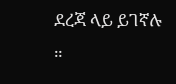ደረጃ ላይ ይገኛሉ ።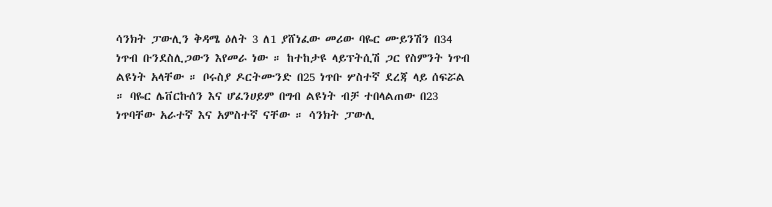ሳንክት ፓውሊን ቅዳሜ ዕለት 3 ለ1 ያሸነፈው መሪው ባዬር ሙይንሽን በ34 ነጥብ ቡንደስሊጋውን እየመራ ነው ። ከተከታዩ ላይፕትሲሽ ጋር የስምንት ነጥብ ልዩነት አላቸው ። ቦሩስያ ዶርትሙንድ በ25 ነጥቡ ሦስተኛ ደረጃ ላይ ሰፍሯል ። ባዬር ሌቨርኩሰን እና ሆፈንሀይም በግብ ልዩነት ብቻ ተበላልጠው በ23 ነጥባቸው አራተኛ እና አምስተኛ ናቸው ። ሳንክት ፓውሊ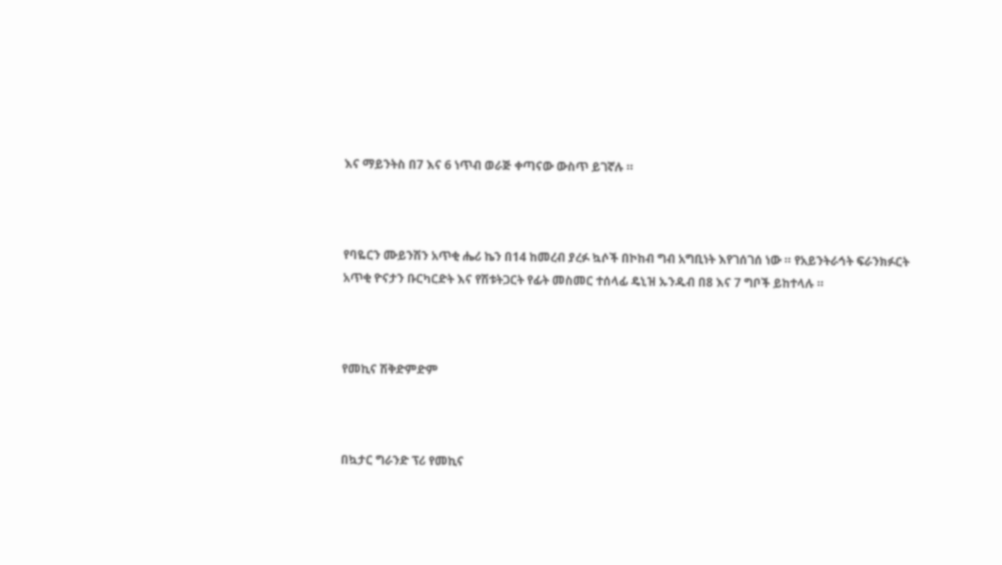እና ማይንትስ በ7 እና 6 ነጥብ ወራጅ ቀጣናው ውስጥ ይገኛሉ ።



የባዬርን ሙይንሽን አጥቂ ሔሪ ኬን በ14 ከመረብ ያረፉ ኳሶች በኮከብ ግብ አግቢነት እየገሰገሰ ነው ። የአይንትራኅት ፍራንክፉርት አጥቂ ዮናታን ቡርካርድት እና የሽቱትጋርት የፊት መስመር ተሰላፊ ዴኒዝ ኡንዱብ በ8 እና 7 ግቦች ይከተላሉ ።



የመኪና ሽቅድምድም



በኳታር ግራንድ ፕሪ የመኪና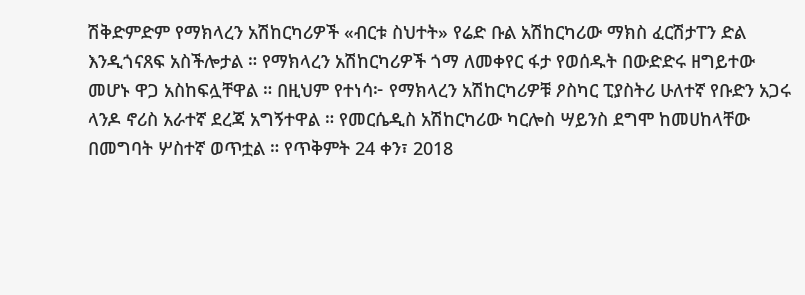ሽቅድምድም የማክላረን አሽከርካሪዎች «ብርቱ ስህተት» የሬድ ቡል አሽከርካሪው ማክስ ፈርሽታፐን ድል እንዲጎናጸፍ አስችሎታል ። የማክላረን አሽከርካሪዎች ጎማ ለመቀየር ፋታ የወሰዱት በውድድሩ ዘግይተው መሆኑ ዋጋ አስከፍሏቸዋል ። በዚህም የተነሳ፦ የማክላረን አሽከርካሪዎቹ ዖስካር ፒያስትሪ ሁለተኛ የቡድን አጋሩ ላንዶ ኖሪስ አራተኛ ደረጃ አግኝተዋል ። የመርሴዲስ አሽከርካሪው ካርሎስ ሣይንስ ደግሞ ከመሀከላቸው በመግባት ሦስተኛ ወጥቷል ። የጥቅምት 24 ቀን፣ 2018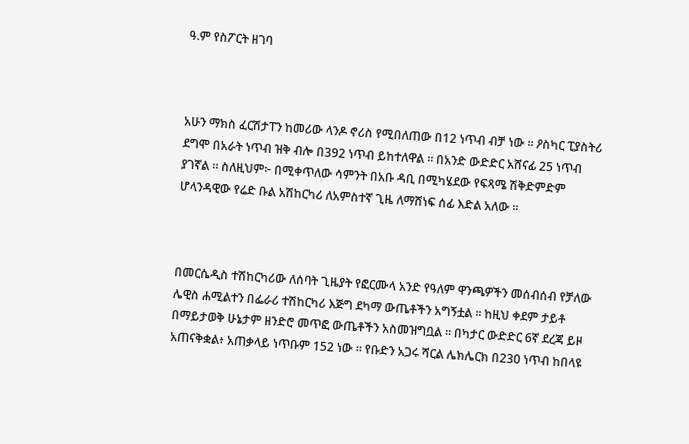ዓ.ም የስፖርት ዘገባ



አሁን ማክስ ፈርሽታፐን ከመሪው ላንዶ ኖሪስ የሚበለጠው በ12 ነጥብ ብቻ ነው ። ዖስካር ፒያስትሪ ደግሞ በአራት ነጥብ ዝቅ ብሎ በ392 ነጥብ ይከተለዋል ። በአንድ ውድድር አሸናፊ 25 ነጥብ ያገኛል ። ስለዚህም፦ በሚቀጥለው ሳምንት በአቡ ዳቢ በሚካሄደው የፍጻሜ ሽቅድምድም ሆላንዳዊው የሬድ ቡል አሽከርካሪ ለአምስተኛ ጊዜ ለማሸነፍ ሰፊ እድል አለው ።



በመርሴዲስ ተሽከርካሪው ለሰባት ጊዜያት የፎርሙላ አንድ የዓለም ዋንጫዎችን መሰብሰብ የቻለው ሌዊስ ሐሚልተን በፌራሪ ተሽከርካሪ እጅግ ደካማ ውጤቶችን አግኝቷል ። ከዚህ ቀደም ታይቶ በማይታወቅ ሁኔታም ዘንድሮ መጥፎ ውጤቶችን አስመዝግቧል ። በካታር ውድድር 6ኛ ደረጃ ይዞ አጠናቅቋል፥ አጠቃላይ ነጥቡም 152 ነው ። የቡድን አጋሩ ሻርል ሌክሌርክ በ230 ነጥብ ከበላዩ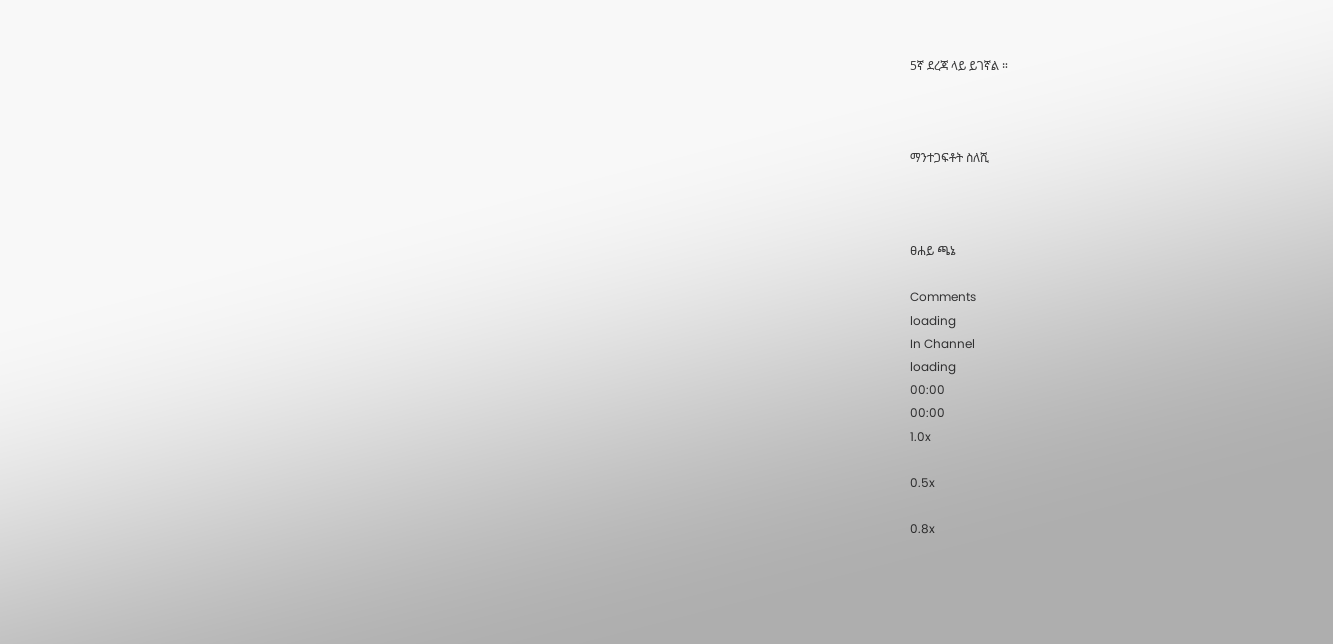5ኛ ደረጃ ላይ ይገኛል ።



ማንተጋፍቶት ስለሺ



ፀሐይ ጫኔ

Comments
loading
In Channel
loading
00:00
00:00
1.0x

0.5x

0.8x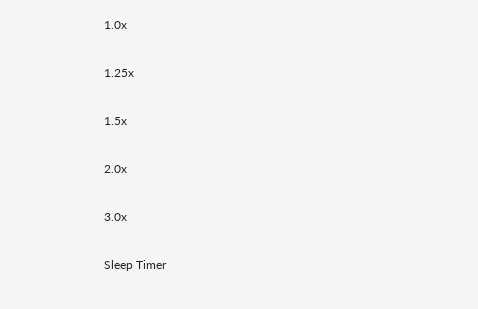1.0x

1.25x

1.5x

2.0x

3.0x

Sleep Timer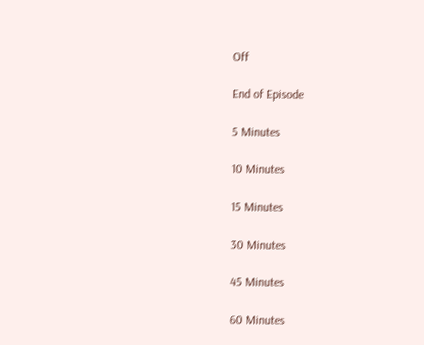Off

End of Episode

5 Minutes

10 Minutes

15 Minutes

30 Minutes

45 Minutes

60 Minutes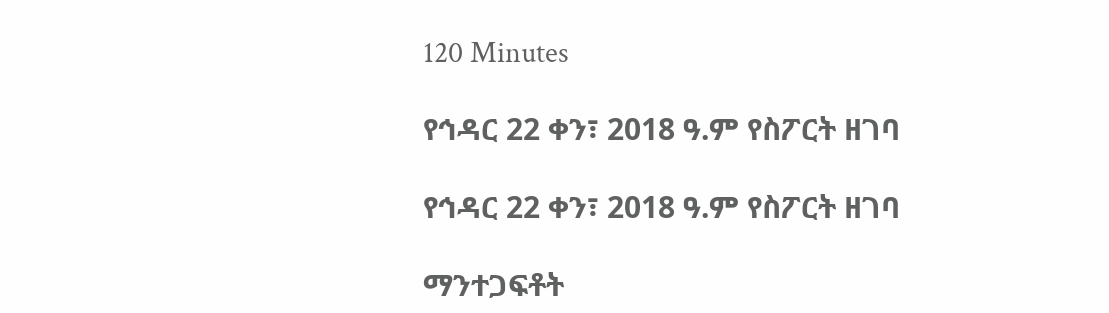120 Minutes

የኅዳር 22 ቀን፣ 2018 ዓ.ም የስፖርት ዘገባ

የኅዳር 22 ቀን፣ 2018 ዓ.ም የስፖርት ዘገባ

ማንተጋፍቶት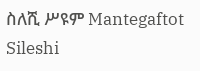ስለሺ ሥዩም Mantegaftot Sileshi